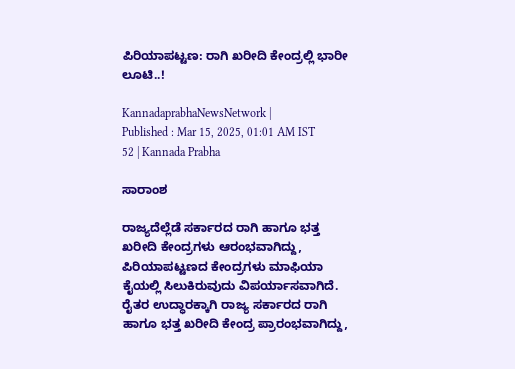ಪಿರಿಯಾಪಟ್ಟಣ: ರಾಗಿ ಖರೀದಿ ಕೇಂದ್ರಲ್ಲಿ ಭಾರೀ ಲೂಟಿ..!

KannadaprabhaNewsNetwork |
Published : Mar 15, 2025, 01:01 AM IST
52 | Kannada Prabha

ಸಾರಾಂಶ

ರಾಜ್ಯದೆಲ್ಲೆಡೆ ಸರ್ಕಾರದ ರಾಗಿ ಹಾಗೂ ಭತ್ತ ಖರೀದಿ ಕೇಂದ್ರಗಳು ಆರಂಭವಾಗಿದ್ದು, ಪಿರಿಯಾಪಟ್ಟಣದ ಕೇಂದ್ರಗಳು ಮಾಫಿಯಾ ಕೈಯಲ್ಲಿ ಸಿಲುಕಿರುವುದು ವಿಪರ್ಯಾಸವಾಗಿದೆ. ರೈತರ ಉದ್ಧಾರಕ್ಕಾಗಿ ರಾಜ್ಯ ಸರ್ಕಾರದ ರಾಗಿ ಹಾಗೂ ಭತ್ತ ಖರೀದಿ ಕೇಂದ್ರ ಪ್ರಾರಂಭವಾಗಿದ್ದು,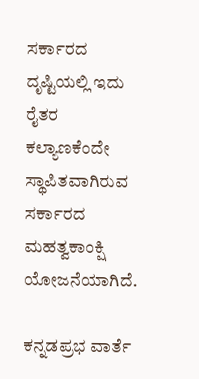ಸರ್ಕಾರದ ದೃಷ್ಟಿಯಲ್ಲಿ ಇದು ರೈತರ ಕಲ್ಯಾಣಕೆಂದೇ ಸ್ಥಾಪಿತವಾಗಿರುವ ಸರ್ಕಾರದ ಮಹತ್ವಕಾಂಕ್ಷಿ ಯೋಜನೆಯಾಗಿದೆ.

ಕನ್ನಡಪ್ರಭ ವಾರ್ತೆ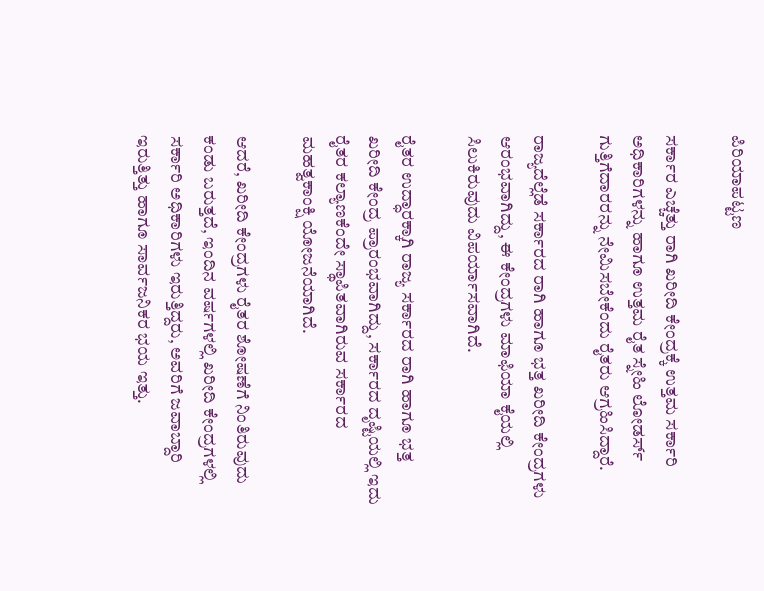ಪಿರಿಯಾಪಟ್ಟಣ

ಸರ್ಕಾರ ಎಚ್ಚೆತ್ತು ರಾಗಿ ಖರೀದಿ ಕೇಂದ್ರಕ್ಕೆ ಉತ್ತಮ ಸರ್ಕಾರಿ ಅಧಿಕಾರಿಗಳನ್ನು ಹಾಗೂ ಉತ್ತಮ ರೈತ ಸ್ನೇಹಿ ಲೋಡರ್ಸ್ ಗುತ್ತಿಗೆದಾರರನ್ನು ನೇಮಿಸಬೇಕೆಂದು ರೈತರು ಆಗ್ರಹಿಸಿದ್ದಾರೆ.

ರಾಜ್ಯದೆಲ್ಲೆಡೆ ಸರ್ಕಾರದ ರಾಗಿ ಹಾಗೂ ಭತ್ತ ಖರೀದಿ ಕೇಂದ್ರಗಳು ಆರಂಭವಾಗಿದ್ದು, ಈ ಕೇಂದ್ರಗಳು ಮಾಫಿಯಾ ಕೈಯಲ್ಲಿ ಸಿಲುಕಿರುವುದು ವಿಪರ್ಯಾಸವಾಗಿದೆ.

ರೈತರ ಉದ್ಧಾರಕ್ಕಾಗಿ ರಾಜ್ಯ ಸರ್ಕಾರದ ರಾಗಿ ಹಾಗೂ ಭತ್ತ ಖರೀದಿ ಕೇಂದ್ರ ಪ್ರಾರಂಭವಾಗಿದ್ದು, ಸರ್ಕಾರದ ದೃಷ್ಟಿಯಲ್ಲಿ ಇದು ರೈತರ ಕಲ್ಯಾಣಕೆಂದೇ ಸ್ಥಾಪಿತವಾಗಿರುವ ಸರ್ಕಾರದ ಮಹತ್ವಕಾಂಕ್ಷಿ ಯೋಜನೆಯಾಗಿದೆ.

ಆದರೆ, ಖರೀದಿ ಕೇಂದ್ರಗಳು ರೈತರ ಶೋಷಣೆಗೆ ನಿಂತಿರುವುದು ಕಂಡು ಬರುತ್ತದೆ, ಇಂದಿನ ವರ್ಷಗಳಲ್ಲಿ ಖರೀದಿ ಕೇಂದ್ರಗಳಲ್ಲಿ ಸರ್ಕಾರಿ ಅಧಿಕಾರಿಗಳು ಇರುತ್ತಿದ್ದರು, ಅವರಿಗೆ ಜವಾಬ್ದಾರಿ ಇರುತ್ತಿತ್ತು ಹಾಗೂ ಸಾರ್ವಜನಿಕರ ಭಯ ಇತ್ತು.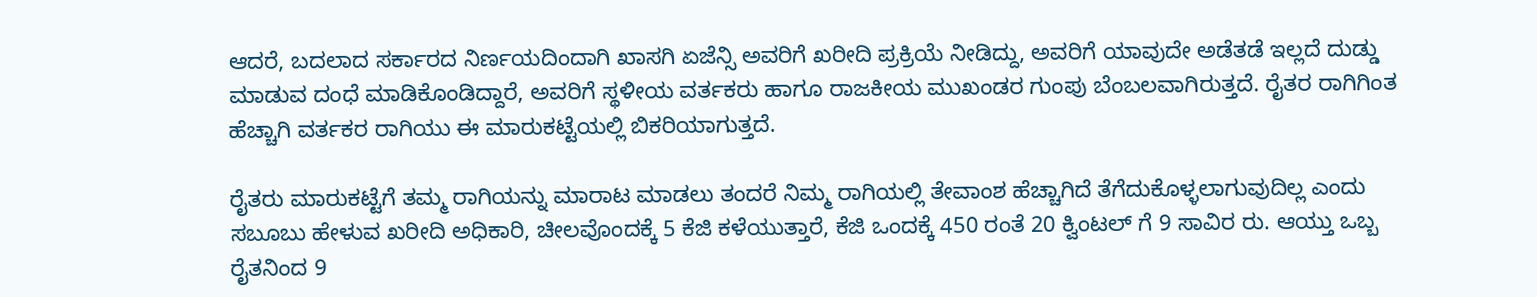ಆದರೆ, ಬದಲಾದ ಸರ್ಕಾರದ ನಿರ್ಣಯದಿಂದಾಗಿ ಖಾಸಗಿ ಏಜೆನ್ಸಿ ಅವರಿಗೆ ಖರೀದಿ ಪ್ರಕ್ರಿಯೆ ನೀಡಿದ್ದು, ಅವರಿಗೆ ಯಾವುದೇ ಅಡೆತಡೆ ಇಲ್ಲದೆ ದುಡ್ಡು ಮಾಡುವ ದಂಧೆ ಮಾಡಿಕೊಂಡಿದ್ದಾರೆ, ಅವರಿಗೆ ಸ್ಥಳೀಯ ವರ್ತಕರು ಹಾಗೂ ರಾಜಕೀಯ ಮುಖಂಡರ ಗುಂಪು ಬೆಂಬಲವಾಗಿರುತ್ತದೆ. ರೈತರ ರಾಗಿಗಿಂತ ಹೆಚ್ಚಾಗಿ ವರ್ತಕರ ರಾಗಿಯು ಈ ಮಾರುಕಟ್ಟೆಯಲ್ಲಿ ಬಿಕರಿಯಾಗುತ್ತದೆ.

ರೈತರು ಮಾರುಕಟ್ಟೆಗೆ ತಮ್ಮ ರಾಗಿಯನ್ನು ಮಾರಾಟ ಮಾಡಲು ತಂದರೆ ನಿಮ್ಮ ರಾಗಿಯಲ್ಲಿ ತೇವಾಂಶ ಹೆಚ್ಚಾಗಿದೆ ತೆಗೆದುಕೊಳ್ಳಲಾಗುವುದಿಲ್ಲ ಎಂದು ಸಬೂಬು ಹೇಳುವ ಖರೀದಿ ಅಧಿಕಾರಿ, ಚೀಲವೊಂದಕ್ಕೆ 5 ಕೆಜಿ ಕಳೆಯುತ್ತಾರೆ, ಕೆಜಿ ಒಂದಕ್ಕೆ 450 ರಂತೆ 20 ಕ್ವಿಂಟಲ್‌ ಗೆ 9 ಸಾವಿರ ರು. ಆಯ್ತು ಒಬ್ಬ ರೈತನಿಂದ 9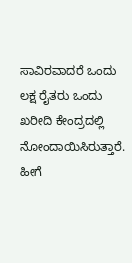ಸಾವಿರವಾದರೆ ಒಂದು ಲಕ್ಷ ರೈತರು ಒಂದು ಖರೀದಿ ಕೇಂದ್ರದಲ್ಲಿ ನೋಂದಾಯಿಸಿರುತ್ತಾರೆ. ಹೀಗೆ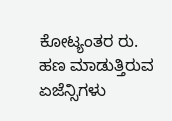ಕೋಟ್ಯಂತರ ರು. ಹಣ ಮಾಡುತ್ತಿರುವ ಏಜೆನ್ಸಿಗಳು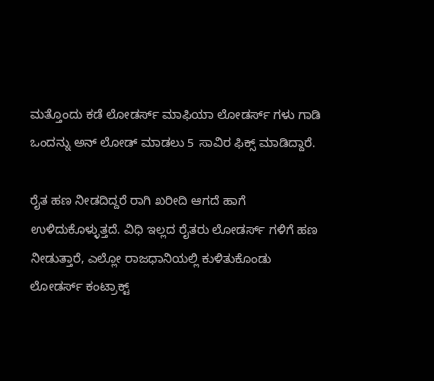ಮತ್ತೊಂದು ಕಡೆ ಲೋಡರ್ಸ್ ಮಾಫಿಯಾ ಲೋಡರ್ಸ್ ಗಳು ಗಾಡಿ ಒಂದನ್ನು ಅನ್ ಲೋಡ್ ಮಾಡಲು 5 ಸಾವಿರ ಫಿಕ್ಸ್ ಮಾಡಿದ್ದಾರೆ.

ರೈತ ಹಣ ನೀಡದಿದ್ದರೆ ರಾಗಿ ಖರೀದಿ ಆಗದೆ ಹಾಗೆ ಉಳಿದುಕೊಳ್ಳುತ್ತದೆ. ವಿಧಿ ಇಲ್ಲದ ರೈತರು ಲೋಡರ್ಸ್ ಗಳಿಗೆ ಹಣ ನೀಡುತ್ತಾರೆ, ಎಲ್ಲೋ ರಾಜಧಾನಿಯಲ್ಲಿ ಕುಳಿತುಕೊಂಡು ಲೋಡರ್ಸ್ ಕಂಟ್ರಾಕ್ಟ್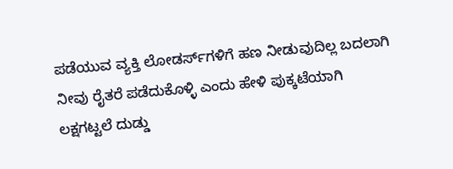ಪಡೆಯುವ ವ್ಯಕ್ತಿ ಲೋಡರ್ಸ್‌ಗಳಿಗೆ ಹಣ ನೀಡುವುದಿಲ್ಲ ಬದಲಾಗಿ ನೀವು ರೈತರೆ ಪಡೆದುಕೊಳ್ಳಿ ಎಂದು ಹೇಳಿ ಪುಕ್ಕಟೆಯಾಗಿ ಲಕ್ಷಗಟ್ಟಲೆ ದುಡ್ಡು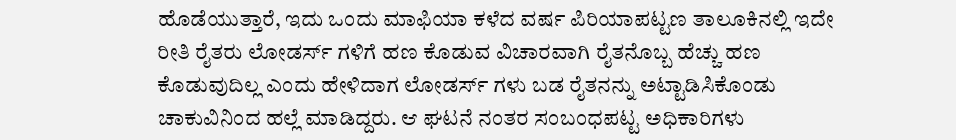ಹೊಡೆಯುತ್ತಾರೆ, ಇದು ಒಂದು ಮಾಫಿಯಾ ಕಳೆದ ವರ್ಷ ಪಿರಿಯಾಪಟ್ಟಣ ತಾಲೂಕಿನಲ್ಲಿ ಇದೇ ರೀತಿ ರೈತರು ಲೋಡರ್ಸ್ ಗಳಿಗೆ ಹಣ ಕೊಡುವ ವಿಚಾರವಾಗಿ ರೈತನೊಬ್ಬ ಹೆಚ್ಚು ಹಣ ಕೊಡುವುದಿಲ್ಲ ಎಂದು ಹೇಳಿದಾಗ ಲೋಡರ್ಸ್ ಗಳು ಬಡ ರೈತನನ್ನು ಅಟ್ಟಾಡಿಸಿಕೊಂಡು ಚಾಕುವಿನಿಂದ ಹಲ್ಲೆ ಮಾಡಿದ್ದರು. ಆ ಘಟನೆ ನಂತರ ಸಂಬಂಧಪಟ್ಟ ಅಧಿಕಾರಿಗಳು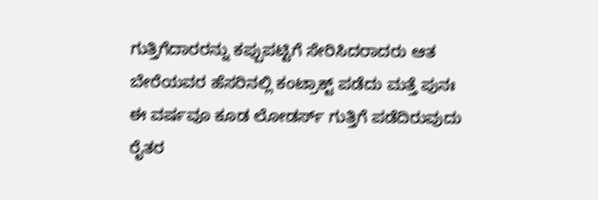ಗುತ್ತಿಗೆದಾರರನ್ನು ಕಪ್ಪುಪಟ್ಟಿಗೆ ಸೇರಿಸಿದರಾದರು ಆತ ಬೇರೆಯವರ ಹೆಸರಿನಲ್ಲಿ ಕಂಟ್ರಾಕ್ಟ್ ಪಡೆದು ಮತ್ತೆ ಪುನಃ ಈ ವರ್ಷವೂ ಕೂಡ ಲೋಡರ್ಸ್ ಗುತ್ತಿಗೆ ಪಡೆದಿರುವುದು ರೈತರ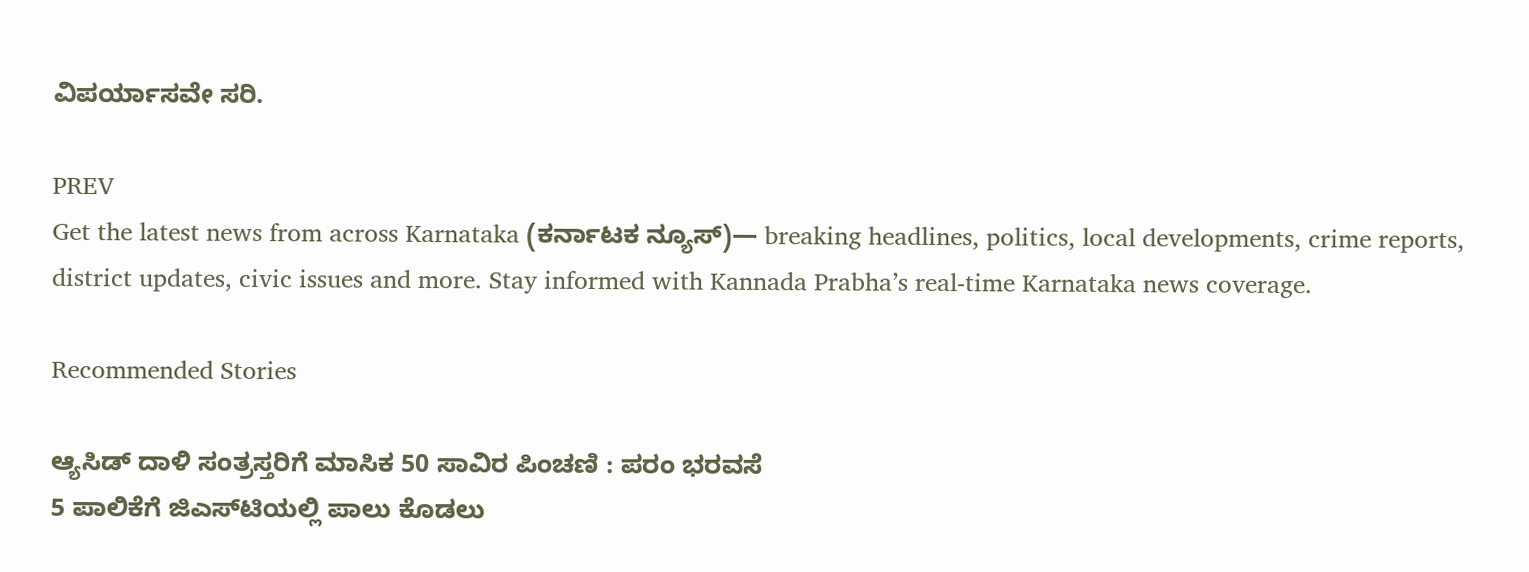ವಿಪರ್ಯಾಸವೇ ಸರಿ.

PREV
Get the latest news from across Karnataka (ಕರ್ನಾಟಕ ನ್ಯೂಸ್)— breaking headlines, politics, local developments, crime reports, district updates, civic issues and more. Stay informed with Kannada Prabha’s real‑time Karnataka news coverage.

Recommended Stories

ಆ್ಯಸಿಡ್‌ ದಾಳಿ ಸಂತ್ರಸ್ತರಿಗೆ ಮಾಸಿಕ 50 ಸಾವಿರ ಪಿಂಚಣಿ : ಪರಂ ಭರವಸೆ
5 ಪಾಲಿಕೆಗೆ ಜಿಎಸ್‌ಟಿಯಲ್ಲಿ ಪಾಲು ಕೊಡಲು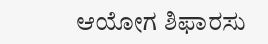ಆಯೋಗ ಶಿಫಾರಸು